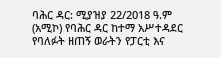ባሕር ዳር: ሚያዝያ 22/2018 ዓ.ም (አሚኮ) የባሕር ዳር ከተማ አሥተዳደር የባለፉት ዘጠኝ ወራትን የፓርቲ እና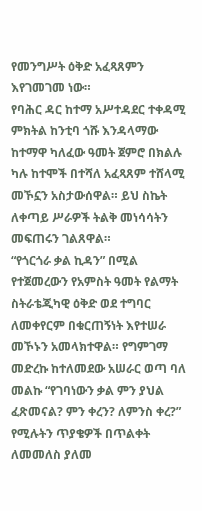የመንግሥት ዕቅድ አፈጻጸምን እየገመገመ ነው።
የባሕር ዳር ከተማ አሥተዳደር ተቀዳሚ ምክትል ከንቲባ ጎሹ እንዳላማው ከተማዋ ካለፈው ዓመት ጀምሮ በክልሉ ካሉ ከተሞች በተሻለ አፈጻጸም ተሸላሚ መኾኗን አስታውሰዋል። ይህ ስኬት ለቀጣይ ሥራዎች ትልቅ መነሳሳትን መፍጠሩን ገልጸዋል።
“የጎርጎራ ቃል ኪዳን” በሚል የተጀመረውን የአምስት ዓመት የልማት ስትራቴጂካዊ ዕቅድ ወደ ተግባር ለመቀየርም በቁርጠኝነት እየተሠራ መኾኑን አመላክተዋል። የግምገማ መድረኩ ከተለመደው አሠራር ወጣ ባለ መልኩ “የገባነውን ቃል ምን ያህል ፈጽመናል? ምን ቀረን? ለምንስ ቀረ?” የሚሉትን ጥያቄዎች በጥልቀት ለመመለስ ያለመ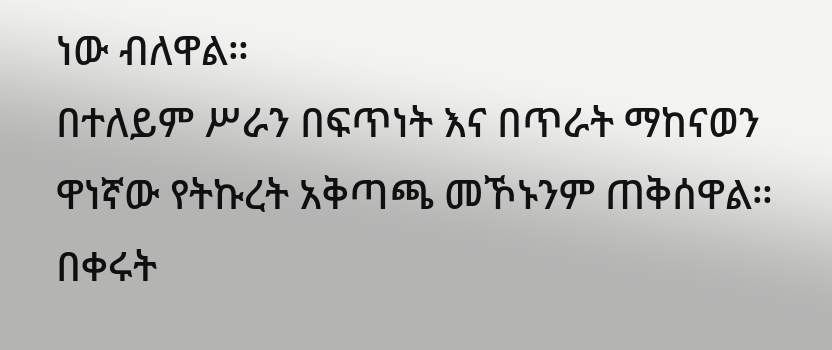ነው ብለዋል።
በተለይም ሥራን በፍጥነት እና በጥራት ማከናወን ዋነኛው የትኩረት አቅጣጫ መኾኑንም ጠቅሰዋል። በቀሩት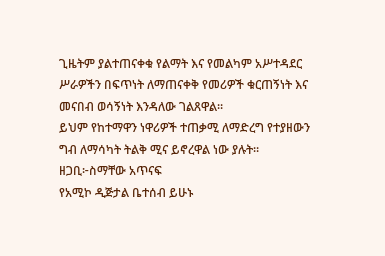ጊዜትም ያልተጠናቀቁ የልማት እና የመልካም አሥተዳደር ሥራዎችን በፍጥነት ለማጠናቀቅ የመሪዎች ቁርጠኝነት እና መናበብ ወሳኝነት እንዳለው ገልጸዋል።
ይህም የከተማዋን ነዋሪዎች ተጠቃሚ ለማድረግ የተያዘውን ግብ ለማሳካት ትልቅ ሚና ይኖረዋል ነው ያሉት።
ዘጋቢ፦ስማቸው አጥናፍ
የአሚኮ ዲጅታል ቤተሰብ ይሁኑ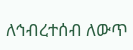ለኅብረተሰብ ለውጥ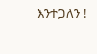እንተጋለን !